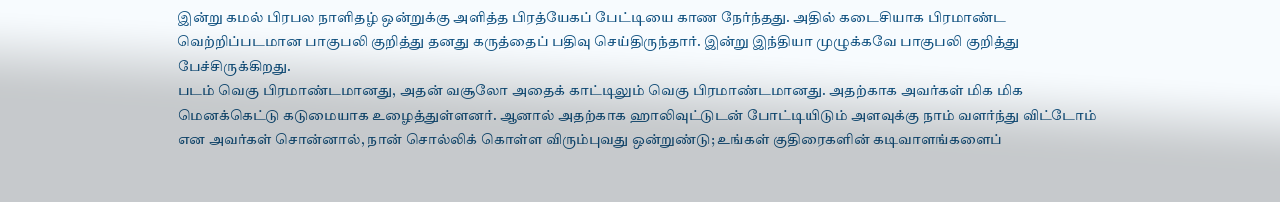இன்று கமல் பிரபல நாளிதழ் ஒன்றுக்கு அளித்த பிரத்யேகப் பேட்டியை காண நேர்ந்தது. அதில் கடைசியாக பிரமாண்ட வெற்றிப்படமான பாகுபலி குறித்து தனது கருத்தைப் பதிவு செய்திருந்தார். இன்று இந்தியா முழுக்கவே பாகுபலி குறித்து பேச்சிருக்கிறது.
படம் வெகு பிரமாண்டமானது, அதன் வசூலோ அதைக் காட்டிலும் வெகு பிரமாண்டமானது. அதற்காக அவர்கள் மிக மிக மெனக்கெட்டு கடுமையாக உழைத்துள்ளனர். ஆனால் அதற்காக ஹாலிவுட்டுடன் போட்டியிடும் அளவுக்கு நாம் வளர்ந்து விட்டோம் என அவர்கள் சொன்னால், நான் சொல்லிக் கொள்ள விரும்புவது ஒன்றுண்டு; உங்கள் குதிரைகளின் கடிவாளங்களைப்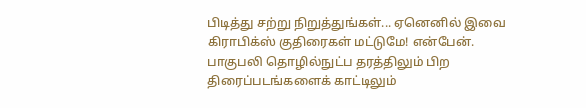பிடித்து சற்று நிறுத்துங்கள்... ஏனெனில் இவை கிராபிக்ஸ் குதிரைகள் மட்டுமே! என்பேன்.
பாகுபலி தொழில்நுட்ப தரத்திலும் பிற திரைப்படங்களைக் காட்டிலும்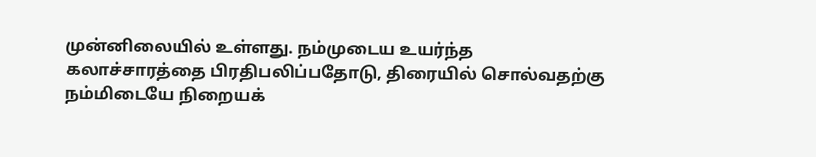முன்னிலையில் உள்ளது. நம்முடைய உயர்ந்த கலாச்சாரத்தை பிரதிபலிப்பதோடு, திரையில் சொல்வதற்கு நம்மிடையே நிறையக்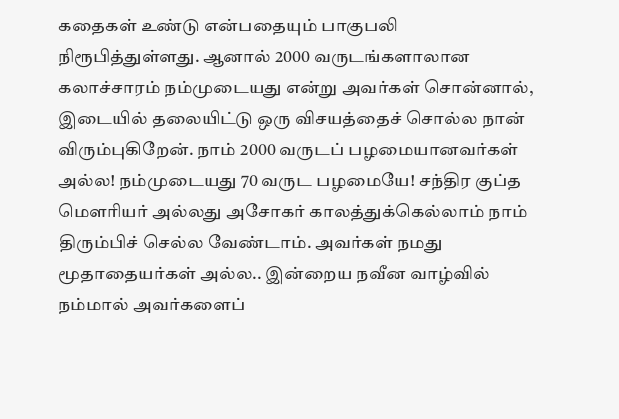கதைகள் உண்டு என்பதையும் பாகுபலி நிரூபித்துள்ளது. ஆனால் 2000 வருடங்களாலான கலாச்சாரம் நம்முடையது என்று அவர்கள் சொன்னால், இடையில் தலையிட்டு ஒரு விசயத்தைச் சொல்ல நான் விரும்புகிறேன். நாம் 2000 வருடப் பழமையானவர்கள் அல்ல! நம்முடையது 70 வருட பழமையே! சந்திர குப்த மெளரியர் அல்லது அசோகர் காலத்துக்கெல்லாம் நாம் திரும்பிச் செல்ல வேண்டாம். அவர்கள் நமது மூதாதையர்கள் அல்ல.. இன்றைய நவீன வாழ்வில் நம்மால் அவர்களைப்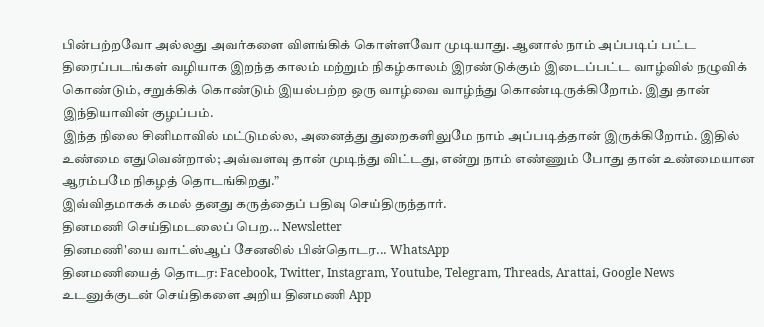பின்பற்றவோ அல்லது அவர்களை விளங்கிக் கொள்ளவோ முடியாது. ஆனால் நாம் அப்படிப் பட்ட திரைப்படங்கள் வழியாக இறந்த காலம் மற்றும் நிகழ்காலம் இரண்டுக்கும் இடைப்பட்ட வாழ்வில் நழுவிக் கொண்டும், சறுக்கிக் கொண்டும் இயல்பற்ற ஒரு வாழ்வை வாழ்ந்து கொண்டிருக்கிறோம். இது தான் இந்தியாவின் குழப்பம்.
இந்த நிலை சினிமாவில் மட்டுமல்ல, அனைத்து துறைகளிலுமே நாம் அப்படித்தான் இருக்கிறோம். இதில் உண்மை எதுவென்றால்; அவ்வளவு தான் முடிந்து விட்டது, என்று நாம் எண்ணும் போது தான் உண்மையான ஆரம்பமே நிகழத் தொடங்கிறது.”
இவ்விதமாகக் கமல் தனது கருத்தைப் பதிவு செய்திருந்தார்.
தினமணி செய்திமடலைப் பெற... Newsletter
தினமணி'யை வாட்ஸ்ஆப் சேனலில் பின்தொடர... WhatsApp
தினமணியைத் தொடர: Facebook, Twitter, Instagram, Youtube, Telegram, Threads, Arattai, Google News
உடனுக்குடன் செய்திகளை அறிய தினமணி App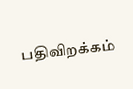பதிவிறக்கம்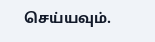செய்யவும்.